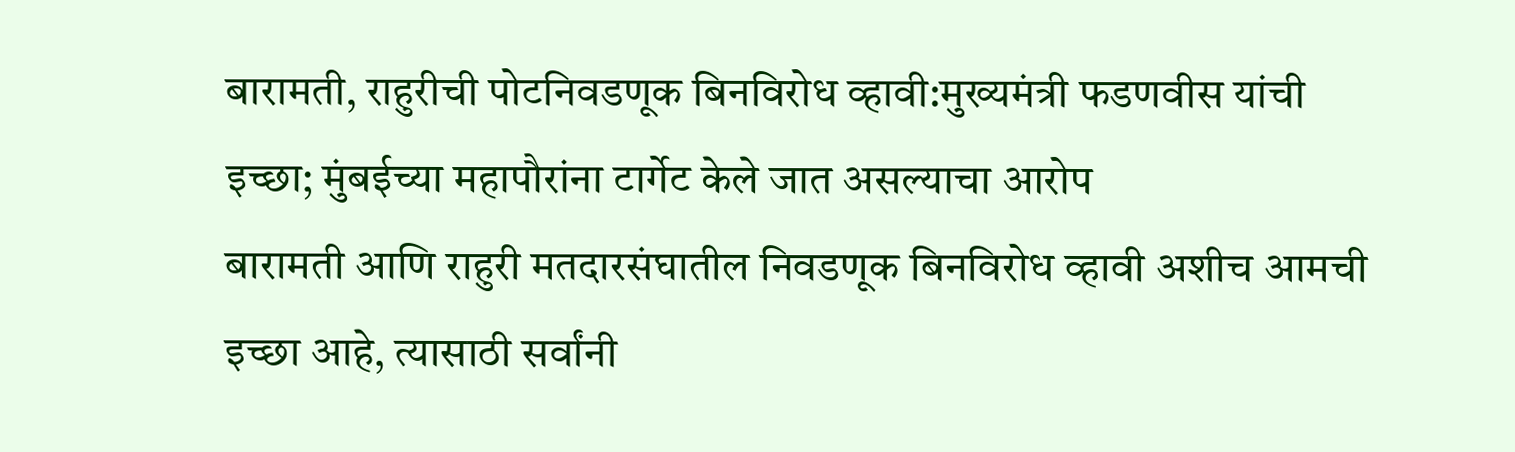बारामती, राहुरीची पोटनिवडणूक बिनविरोध व्हावी:मुख्यमंत्री फडणवीस यांची इच्छा; मुंबईच्या महापौरांना टार्गेट केले जात असल्याचा आरोप
बारामती आणि राहुरी मतदारसंघातील निवडणूक बिनविरोध व्हावी अशीच आमची इच्छा आहे, त्यासाठी सर्वांनी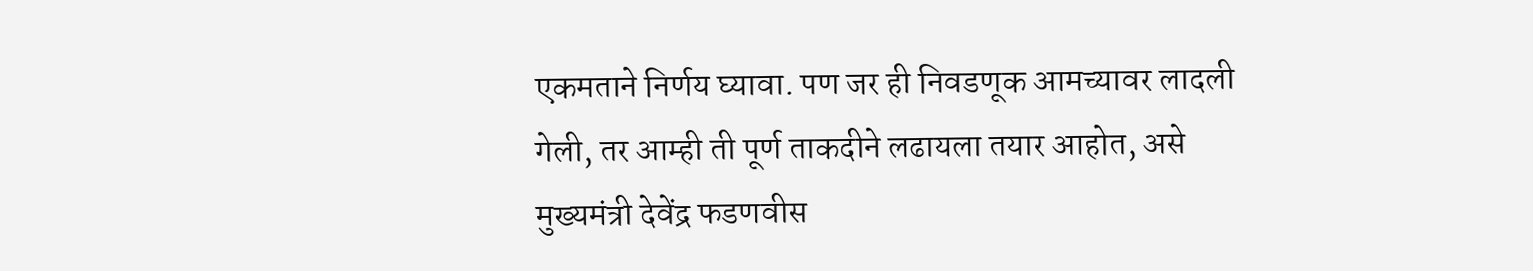एकमताने निर्णय घ्यावा. पण जर ही निवडणूक आमच्यावर लादली गेली, तर आम्ही ती पूर्ण ताकदीने लढायला तयार आहोत, असे मुख्यमंत्री देवेंद्र फडणवीस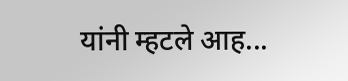यांनी म्हटले आह...